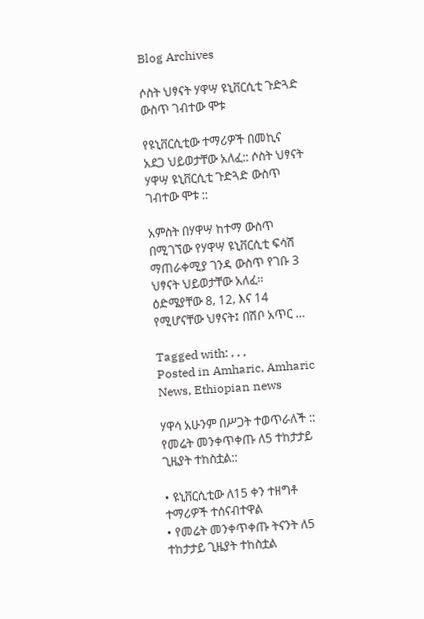Blog Archives

ሶስት ህፃናት ሃዋሣ ዩኒቨርሲቲ ጉድጓድ ውስጥ ገብተው ሞቱ

የዩኒቨርሲቲው ተማሪዎች በመኪና አደጋ ህይወታቸው አለፈ:: ሶስት ህፃናት ሃዋሣ ዩኒቨርሲቲ ጉድጓድ ውስጥ ገብተው ሞቱ ::

አምስት በሃዋሣ ከተማ ውስጥ በሚገኘው የሃዋሣ ዩኒቨርሲቲ ፍሳሽ ማጠራቀሚያ ገንዳ ውስጥ የገቡ 3 ህፃናት ህይወታቸው አለፈ፡፡ ዕድሜያቸው 8‚ 12‚ እና 14 የሚሆናቸው ህፃናት፤ በሽቦ አጥር …

Tagged with: , , ,
Posted in Amharic, Amharic News, Ethiopian news

ሃዋሳ አሁንም በሥጋት ተወጥራለች :: የመሬት መንቀጥቀጡ ለ5 ተከታታይ ጊዜያት ተከስቷል::

• ዩኒቨርሲቲው ለ15 ቀን ተዘግቶ ተማሪዎች ተሰናብተዋል
• የመሬት መንቀጥቀጡ ትናንት ለ5 ተከታታይ ጊዜያት ተከስቷል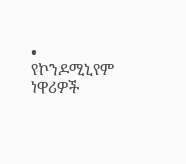• የኮንዶሚኒየም ነዋሪዎች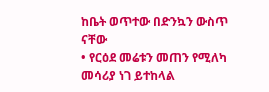ከቤት ወጥተው በድንኳን ውስጥ ናቸው
• የርዕደ መሬቱን መጠን የሚለካ መሳሪያ ነገ ይተከላል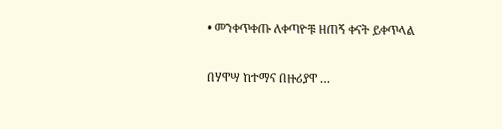• መንቀጥቀጡ ለቀጣዮቹ ዘጠኝ ቀናት ይቀጥላል

በሃዋሣ ከተማና በዙሪያዋ …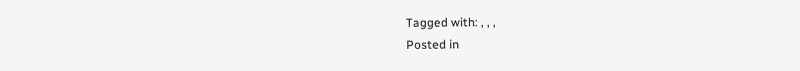Tagged with: , , ,
Posted in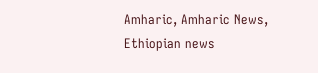Amharic, Amharic News, Ethiopian news